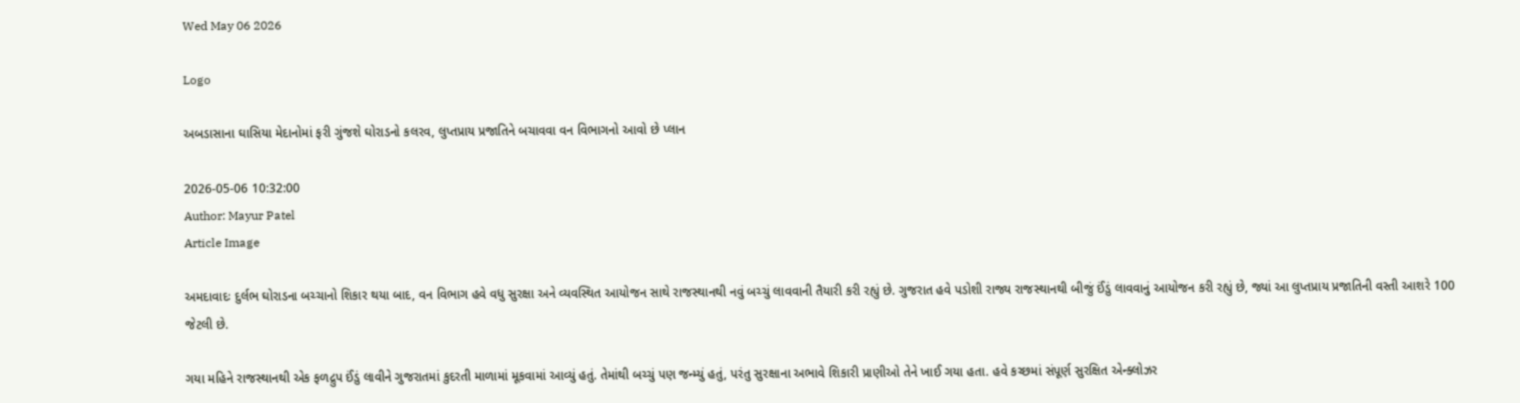Wed May 06 2026

Logo

અબડાસાના ઘાસિયા મેદાનોમાં ફરી ગુંજશે ઘોરાડનો કલરવ, લુપ્તપ્રાય પ્રજાતિને બચાવવા વન વિભાગનો આવો છે પ્લાન

2026-05-06 10:32:00
Author: Mayur Patel
Article Image

અમદાવાદઃ દુર્લભ ઘોરાડના બચ્ચાનો શિકાર થયા બાદ, વન વિભાગ હવે વધુ સુરક્ષા અને વ્યવસ્થિત આયોજન સાથે રાજસ્થાનથી નવું બચ્ચું લાવવાની તૈયારી કરી રહ્યું છે. ગુજરાત હવે પડોશી રાજ્ય રાજસ્થાનથી બીજું ઈંડું લાવવાનું આયોજન કરી રહ્યું છે, જ્યાં આ લુપ્તપ્રાય પ્રજાતિની વસ્તી આશરે 100 જેટલી છે.

ગયા મહિને રાજસ્થાનથી એક ફળદ્રુપ ઈંડું લાવીને ગુજરાતમાં કુદરતી માળામાં મૂકવામાં આવ્યું હતું. તેમાંથી બચ્ચું પણ જન્મ્યું હતું, પરંતુ સુરક્ષાના અભાવે શિકારી પ્રાણીઓ તેને ખાઈ ગયા હતા. હવે કચ્છમાં સંપૂર્ણ સુરક્ષિત એન્ક્લોઝર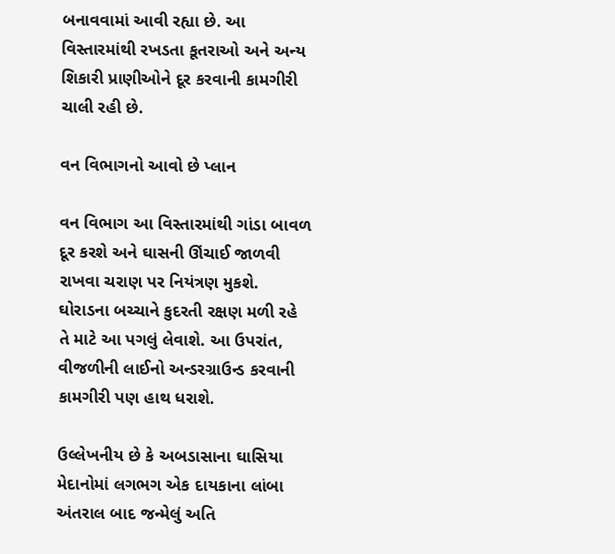બનાવવામાં આવી રહ્યા છે. આ વિસ્તારમાંથી રખડતા કૂતરાઓ અને અન્ય શિકારી પ્રાણીઓને દૂર કરવાની કામગીરી ચાલી રહી છે.

વન વિભાગનો આવો છે પ્લાન

વન વિભાગ આ વિસ્તારમાંથી ગાંડા બાવળ દૂર કરશે અને ઘાસની ઊંચાઈ જાળવી રાખવા ચરાણ પર નિયંત્રણ મુકશે. ઘોરાડના બચ્ચાને કુદરતી રક્ષણ મળી રહે તે માટે આ પગલું લેવાશે. આ ઉપરાંત, વીજળીની લાઈનો અન્ડરગ્રાઉન્ડ કરવાની કામગીરી પણ હાથ ધરાશે.

ઉલ્લેખનીય છે કે અબડાસાના ઘાસિયા મેદાનોમાં લગભગ એક દાયકાના લાંબા અંતરાલ બાદ જન્મેલું અતિ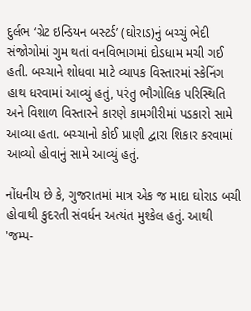દુર્લભ ‘ગ્રેટ ઇન્ડિયન બસ્ટર્ડ’ (ઘોરાડ)નું બચ્ચું ભેદી સંજોગોમાં ગુમ થતાં વનવિભાગમાં દોડધામ મચી ગઈ હતી. બચ્ચાને શોધવા માટે વ્યાપક વિસ્તારમાં સ્કેનિંગ હાથ ધરવામાં આવ્યું હતું, પરંતુ ભૌગોલિક પરિસ્થિતિ અને વિશાળ વિસ્તારને કારણે કામગીરીમાં પડકારો સામે આવ્યા હતા. બચ્ચાનો કોઈ પ્રાણી દ્વારા શિકાર કરવામાં આવ્યો હોવાનું સામે આવ્યું હતું.

નોંધનીય છે કે, ગુજરાતમાં માત્ર એક જ માદા ઘોરાડ બચી હોવાથી કુદરતી સંવર્ધન અત્યંત મુશ્કેલ હતું. આથી 'જમ્પ-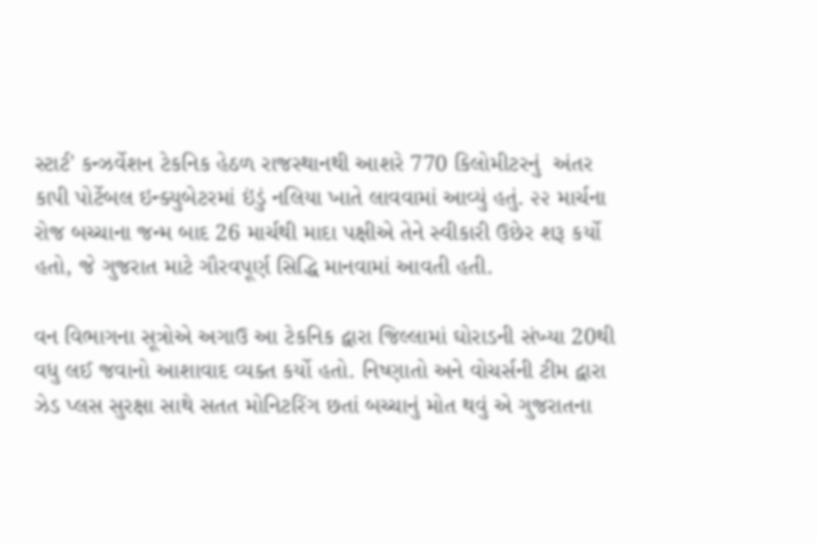સ્ટાર્ટ' કન્ઝર્વેશન ટેકનિક હેઠળ રાજસ્થાનથી આશરે 770 કિલોમીટરનું  અંતર કાપી પોર્ટેબલ ઇન્ક્યુબેટરમાં ઇંડું નલિયા ખાતે લાવવામાં આવ્યું હતું. ૨૨ માર્ચના રોજ બચ્ચાના જન્મ બાદ 26 માર્ચથી માદા પક્ષીએ તેને સ્વીકારી ઉછેર શરૂ કર્યો હતો, જે ગુજરાત માટે ગૌરવપૂર્ણ સિદ્ધિ માનવામાં આવતી હતી.

વન વિભાગના સૂત્રોએ અગાઉ આ ટેકનિક દ્વારા જિલ્લામાં ઘોરાડની સંખ્યા 20થી વધુ લઈ જવાનો આશાવાદ વ્યક્ત કર્યો હતો. નિષ્ણાતો અને વોચર્સની ટીમ દ્વારા ઝેડ પ્લસ સુરક્ષા સાથે સતત મોનિટરિંગ છતાં બચ્ચાનું મોત થવું એ ગુજરાતના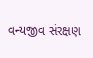વન્યજીવ સંરક્ષણ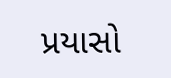પ્રયાસો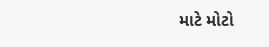માટે મોટો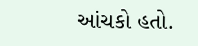આંચકો હતો.